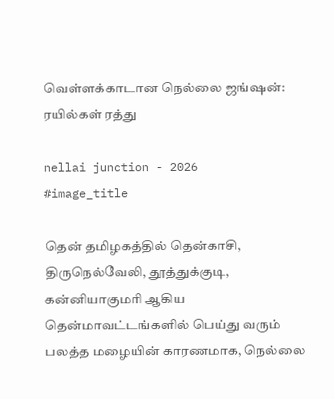வெள்ளக்காடான நெல்லை ஜங்ஷன்: ரயில்கள் ரத்து

nellai junction - 2026
#image_title

தென் தமிழகத்தில் தென்காசி, திருநெல்வேலி, தூத்துக்குடி, கன்னியாகுமரி ஆகிய தென்மாவட்டங்களில் பெய்து வரும் பலத்த மழையின் காரணமாக, நெல்லை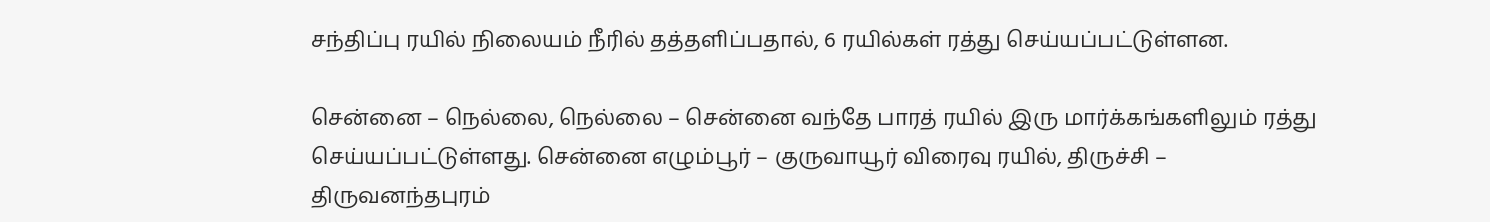சந்திப்பு ரயில் நிலையம் நீரில் தத்தளிப்பதால், 6 ரயில்கள் ரத்து செய்யப்பட்டுள்ளன.

சென்னை – நெல்லை, நெல்லை – சென்னை வந்தே பாரத் ரயில் இரு மார்க்கங்களிலும் ரத்து செய்யப்பட்டுள்ளது. சென்னை எழும்பூர் – குருவாயூர் விரைவு ரயில், திருச்சி – திருவனந்தபுரம்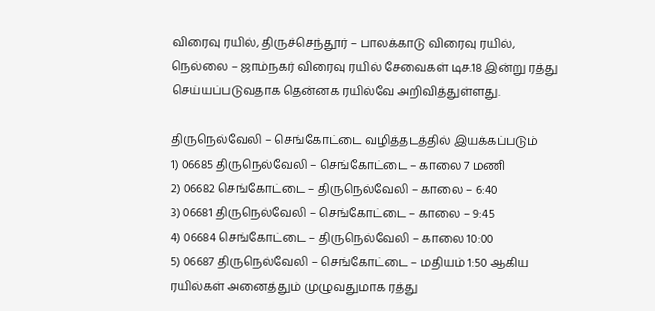விரைவு ரயில், திருச்செந்தூர் – பாலக்காடு விரைவு ரயில், நெல்லை – ஜாம்நகர் விரைவு ரயில் சேவைகள் டிச.18 இன்று ரத்து செய்யப்படுவதாக தென்னக ரயில்வே அறிவித்துள்ளது.

திருநெல்வேலி – செங்கோட்டை வழித்தடத்தில் இயக்கப்படும்
1) 06685 திருநெல்வேலி – செங்கோட்டை – காலை 7 மணி
2) 06682 செங்கோட்டை – திருநெல்வேலி – காலை – 6:40
3) 06681 திருநெல்வேலி – செங்கோட்டை – காலை – 9:45
4) 06684 செங்கோட்டை – திருநெல்வேலி – காலை 10:00
5) 06687 திருநெல்வேலி – செங்கோட்டை – மதியம் 1:50 ஆகிய ரயில்கள் அனைத்தும் முழுவதுமாக ரத்து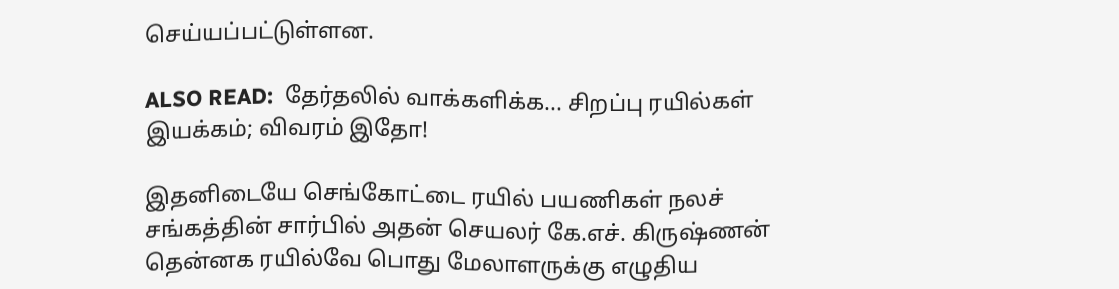செய்யப்பட்டுள்ளன.

ALSO READ:  தேர்தலில் வாக்களிக்க... சிறப்பு ரயில்கள் இயக்கம்; விவரம் இதோ!

இதனிடையே செங்கோட்டை ரயில் பயணிகள் நலச் சங்கத்தின் சார்பில் அதன் செயலர் கே.எச். கிருஷ்ணன் தென்னக ரயில்வே பொது மேலாளருக்கு எழுதிய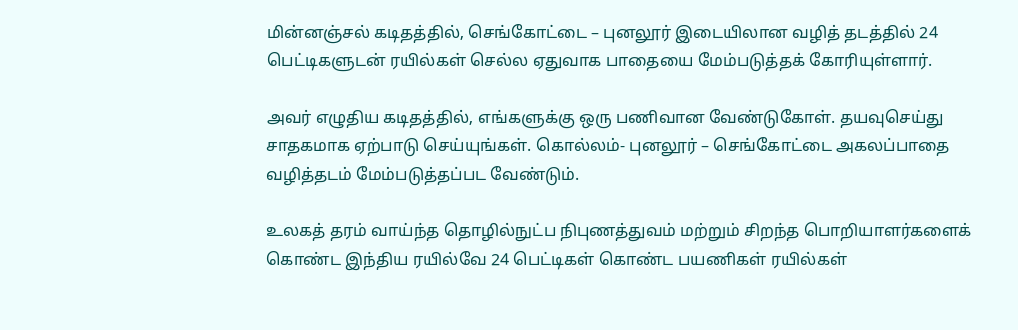மின்னஞ்சல் கடிதத்தில், செங்கோட்டை – புனலூர் இடையிலான வழித் தடத்தில் 24 பெட்டிகளுடன் ரயில்கள் செல்ல ஏதுவாக பாதையை மேம்படுத்தக் கோரியுள்ளார்.

அவர் எழுதிய கடிதத்தில், எங்களுக்கு ஒரு பணிவான வேண்டுகோள். தயவுசெய்து சாதகமாக ஏற்பாடு செய்யுங்கள். கொல்லம்- புனலூர் – செங்கோட்டை அகலப்பாதை வழித்தடம் மேம்படுத்தப்பட வேண்டும்.

உலகத் தரம் வாய்ந்த தொழில்நுட்ப நிபுணத்துவம் மற்றும் சிறந்த பொறியாளர்களைக் கொண்ட இந்திய ரயில்வே 24 பெட்டிகள் கொண்ட பயணிகள் ரயில்கள்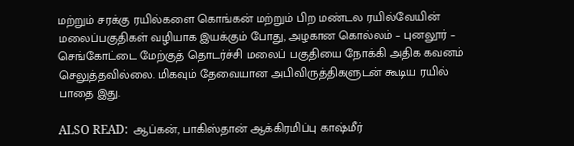மற்றும் சரக்கு ரயில்களை கொங்கன் மற்றும் பிற மண்டல ரயில்வேயின் மலைப்பகுதிகள் வழியாக இயக்கும் போது, அழகான கொல்லம் – புனலூர் – செங்கோட்டை மேற்குத் தொடர்ச்சி மலைப் பகுதியை நோக்கி அதிக கவனம் செலுத்தவில்லை. மிகவும் தேவையான அபிவிருத்திகளுடன் கூடிய ரயில் பாதை இது.

ALSO READ:  ஆப்கன், பாகிஸ்தான் ஆக்கிரமிப்பு காஷ்மீர்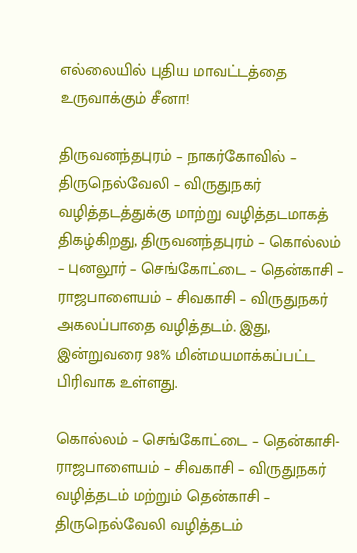எல்லையில் புதிய மாவட்டத்தை உருவாக்கும் சீனா!

திருவனந்தபுரம் – நாகர்கோவில் – திருநெல்வேலி – விருதுநகர் வழித்தடத்துக்கு மாற்று வழித்தடமாகத் திகழ்கிறது, திருவனந்தபுரம் – கொல்லம் – புனலூர் – செங்கோட்டை – தென்காசி – ராஜபாளையம் – சிவகாசி – விருதுநகர் அகலப்பாதை வழித்தடம். இது, இன்றுவரை 98% மின்மயமாக்கப்பட்ட பிரிவாக உள்ளது.

கொல்லம் – செங்கோட்டை – தென்காசி- ராஜபாளையம் – சிவகாசி – விருதுநகர் வழித்தடம் மற்றும் தென்காசி – திருநெல்வேலி வழித்தடம்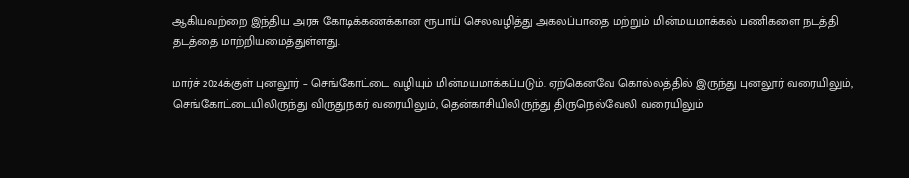ஆகியவற்றை இந்திய அரசு கோடிக்கணக்கான ரூபாய் செலவழித்து அகலப்பாதை மற்றும் மின்மயமாக்கல் பணிகளை நடத்தி தடத்தை மாற்றியமைத்துள்ளது.

மார்ச் 2024க்குள் புனலூர் – செங்கோட்டை வழியும் மின்மயமாக்கப்படும். ஏற்கெனவே கொல்லத்தில் இருந்து புனலூர் வரையிலும், செங்கோட்டையிலிருந்து விருதுநகர் வரையிலும், தென்காசியிலிருந்து திருநெல்வேலி வரையிலும்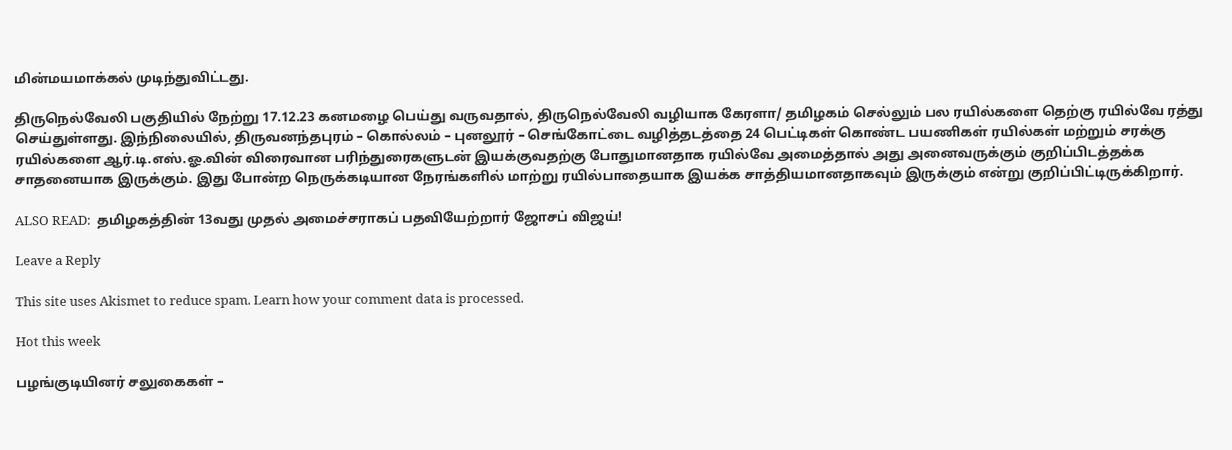மின்மயமாக்கல் முடிந்துவிட்டது.

திருநெல்வேலி பகுதியில் நேற்று 17.12.23 கனமழை பெய்து வருவதால், திருநெல்வேலி வழியாக கேரளா/ தமிழகம் செல்லும் பல ரயில்களை தெற்கு ரயில்வே ரத்து செய்துள்ளது. இந்நிலையில், திருவனந்தபுரம் – கொல்லம் – புனலூர் – செங்கோட்டை வழித்தடத்தை 24 பெட்டிகள் கொண்ட பயணிகள் ரயில்கள் மற்றும் சரக்கு ரயில்களை ஆர்.டி.எஸ்.ஓ.வின் விரைவான பரிந்துரைகளுடன் இயக்குவதற்கு போதுமானதாக ரயில்வே அமைத்தால் அது அனைவருக்கும் குறிப்பிடத்தக்க சாதனையாக இருக்கும். இது போன்ற நெருக்கடியான நேரங்களில் மாற்று ரயில்பாதையாக இயக்க சாத்தியமானதாகவும் இருக்கும் என்று குறிப்பிட்டிருக்கிறார்.

ALSO READ:  தமிழகத்தின் 13வது முதல் அமைச்சராகப் பதவியேற்றார் ஜோசப் விஜய்!

Leave a Reply

This site uses Akismet to reduce spam. Learn how your comment data is processed.

Hot this week

பழங்குடியினர் சலுகைகள் –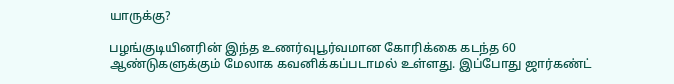யாருக்கு?

பழங்குடியினரின் இந்த உணர்வுபூர்வமான கோரிக்கை கடந்த 60 ஆண்டுகளுக்கும் மேலாக கவனிக்கப்படாமல் உள்ளது. இப்போது ஜார்கண்ட்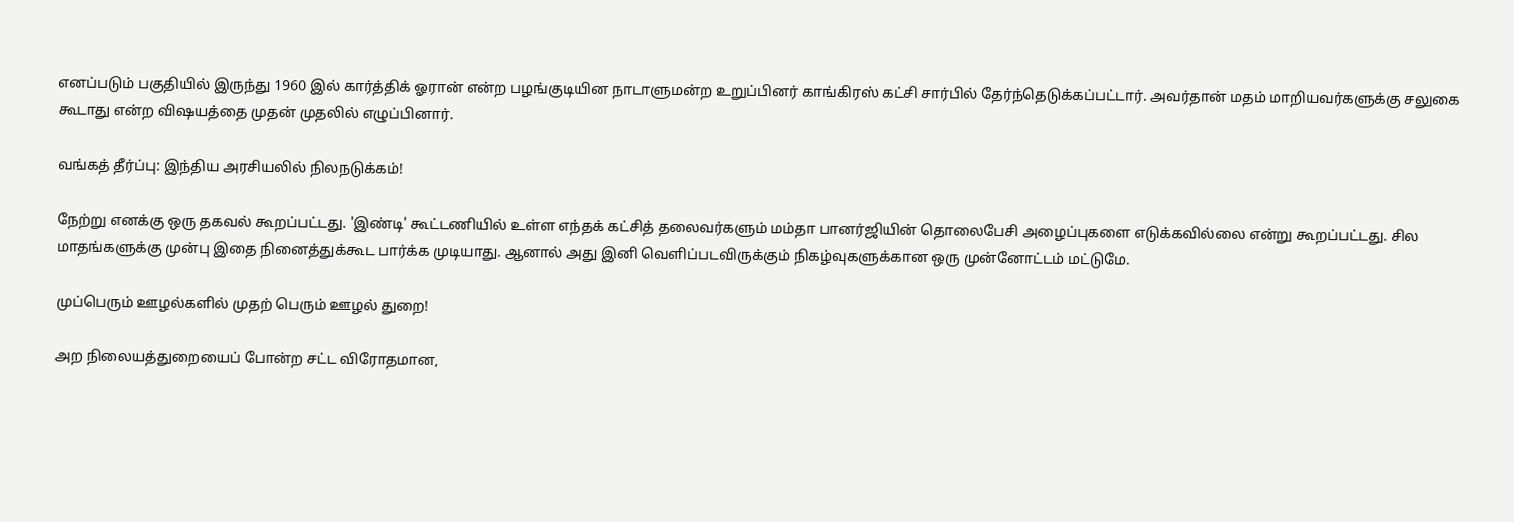எனப்படும் பகுதியில் இருந்து 1960 இல் கார்த்திக் ஓரான் என்ற பழங்குடியின நாடாளுமன்ற உறுப்பினர் காங்கிரஸ் கட்சி சார்பில் தேர்ந்தெடுக்கப்பட்டார். அவர்தான் மதம் மாறியவர்களுக்கு சலுகை கூடாது என்ற விஷயத்தை முதன் முதலில் எழுப்பினார்.

வங்கத் தீர்ப்பு: இந்திய அரசியலில் நிலநடுக்கம்!

நேற்று எனக்கு ஒரு தகவல் கூறப்பட்டது. 'இண்டி' கூட்டணியில் உள்ள எந்தக் கட்சித் தலைவர்களும் மம்தா பானர்ஜியின் தொலைபேசி அழைப்புகளை எடுக்கவில்லை என்று கூறப்பட்டது. சில மாதங்களுக்கு முன்பு இதை நினைத்துக்கூட பார்க்க முடியாது. ஆனால் அது இனி வெளிப்படவிருக்கும் நிகழ்வுகளுக்கான ஒரு முன்னோட்டம் மட்டுமே.

முப்பெரும் ஊழல்களில் முதற் பெரும் ஊழல் துறை!

அற நிலையத்துறையைப் போன்ற சட்ட விரோதமான,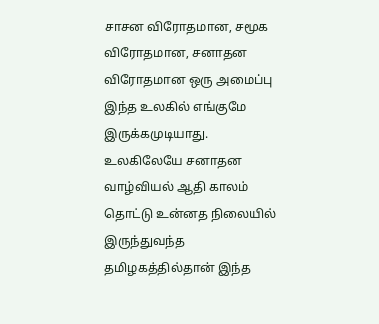சாசன விரோதமான, சமூக விரோதமான, சனாதன விரோதமான ஒரு அமைப்பு இந்த உலகில் எங்குமே இருக்கமுடியாது. உலகிலேயே சனாதன வாழ்வியல் ஆதி காலம் தொட்டு உன்னத நிலையில் இருந்துவந்த தமிழகத்தில்தான் இந்த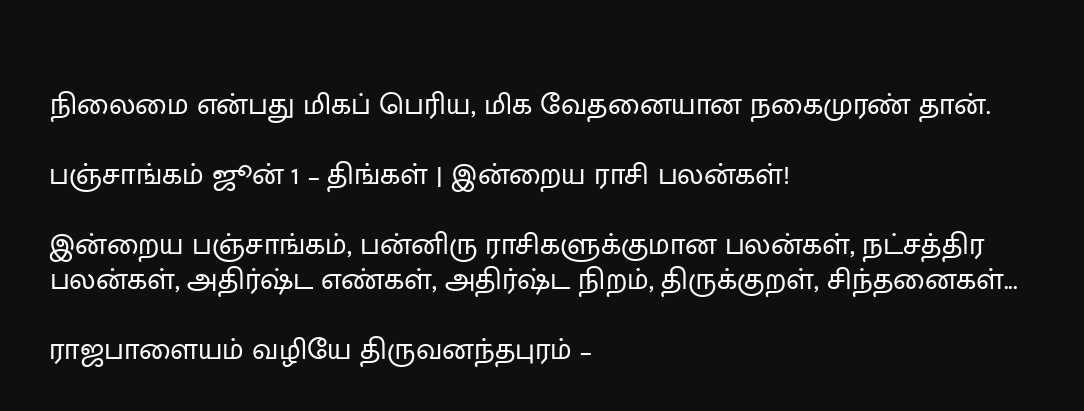நிலைமை என்பது மிகப் பெரிய, மிக வேதனையான நகைமுரண் தான்.

பஞ்சாங்கம் ஜூன் 1 – திங்கள் | இன்றைய ராசி பலன்கள்!

இன்றைய பஞ்சாங்கம், பன்னிரு ராசிகளுக்குமான பலன்கள், நட்சத்திர பலன்கள், அதிர்ஷ்ட எண்கள், அதிர்ஷ்ட நிறம், திருக்குறள், சிந்தனைகள்...

ராஜபாளையம் வழியே திருவனந்தபுரம் –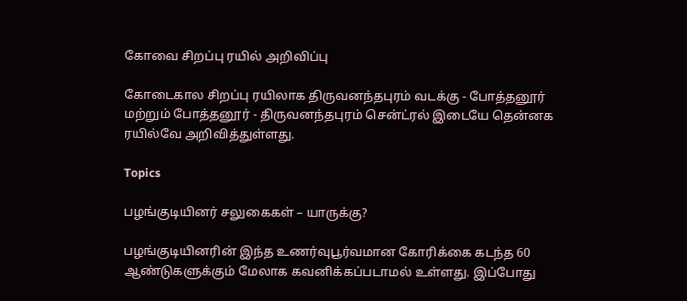கோவை சிறப்பு ரயில் அறிவிப்பு

கோடைகால சிறப்பு ரயிலாக திருவனந்தபுரம் வடக்கு - போத்தனூர் மற்றும் போத்தனூர் - திருவனந்தபுரம் சென்ட்ரல் இடையே தென்னக ரயில்வே அறிவித்துள்ளது.

Topics

பழங்குடியினர் சலுகைகள் – யாருக்கு?

பழங்குடியினரின் இந்த உணர்வுபூர்வமான கோரிக்கை கடந்த 60 ஆண்டுகளுக்கும் மேலாக கவனிக்கப்படாமல் உள்ளது. இப்போது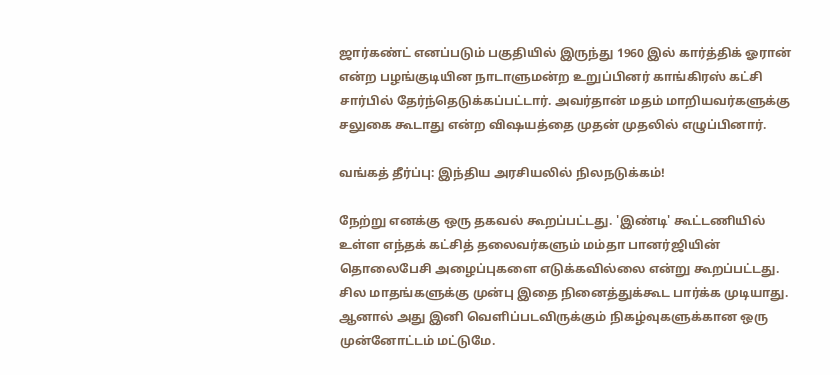ஜார்கண்ட் எனப்படும் பகுதியில் இருந்து 1960 இல் கார்த்திக் ஓரான் என்ற பழங்குடியின நாடாளுமன்ற உறுப்பினர் காங்கிரஸ் கட்சி சார்பில் தேர்ந்தெடுக்கப்பட்டார். அவர்தான் மதம் மாறியவர்களுக்கு சலுகை கூடாது என்ற விஷயத்தை முதன் முதலில் எழுப்பினார்.

வங்கத் தீர்ப்பு: இந்திய அரசியலில் நிலநடுக்கம்!

நேற்று எனக்கு ஒரு தகவல் கூறப்பட்டது. 'இண்டி' கூட்டணியில் உள்ள எந்தக் கட்சித் தலைவர்களும் மம்தா பானர்ஜியின் தொலைபேசி அழைப்புகளை எடுக்கவில்லை என்று கூறப்பட்டது. சில மாதங்களுக்கு முன்பு இதை நினைத்துக்கூட பார்க்க முடியாது. ஆனால் அது இனி வெளிப்படவிருக்கும் நிகழ்வுகளுக்கான ஒரு முன்னோட்டம் மட்டுமே.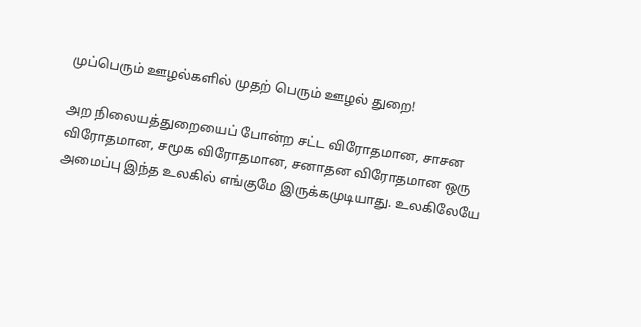முப்பெரும் ஊழல்களில் முதற் பெரும் ஊழல் துறை!

அற நிலையத்துறையைப் போன்ற சட்ட விரோதமான, சாசன விரோதமான, சமூக விரோதமான, சனாதன விரோதமான ஒரு அமைப்பு இந்த உலகில் எங்குமே இருக்கமுடியாது. உலகிலேயே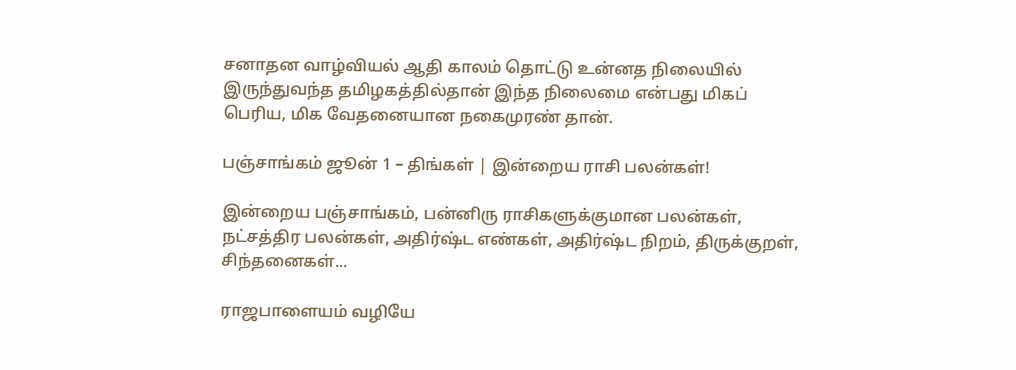சனாதன வாழ்வியல் ஆதி காலம் தொட்டு உன்னத நிலையில் இருந்துவந்த தமிழகத்தில்தான் இந்த நிலைமை என்பது மிகப் பெரிய, மிக வேதனையான நகைமுரண் தான்.

பஞ்சாங்கம் ஜூன் 1 – திங்கள் | இன்றைய ராசி பலன்கள்!

இன்றைய பஞ்சாங்கம், பன்னிரு ராசிகளுக்குமான பலன்கள், நட்சத்திர பலன்கள், அதிர்ஷ்ட எண்கள், அதிர்ஷ்ட நிறம், திருக்குறள், சிந்தனைகள்...

ராஜபாளையம் வழியே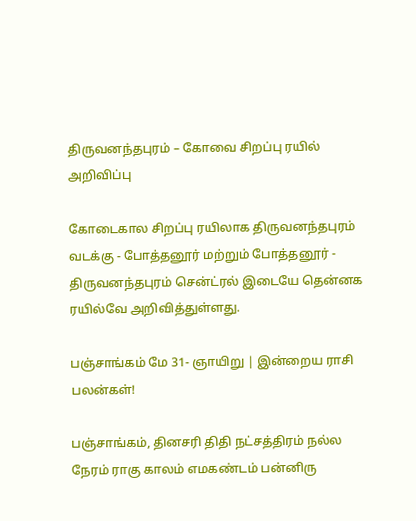திருவனந்தபுரம் – கோவை சிறப்பு ரயில் அறிவிப்பு

கோடைகால சிறப்பு ரயிலாக திருவனந்தபுரம் வடக்கு - போத்தனூர் மற்றும் போத்தனூர் - திருவனந்தபுரம் சென்ட்ரல் இடையே தென்னக ரயில்வே அறிவித்துள்ளது.

பஞ்சாங்கம் மே 31- ஞாயிறு | இன்றைய ராசி பலன்கள்!

பஞ்சாங்கம், தினசரி திதி நட்சத்திரம் நல்ல நேரம் ராகு காலம் எமகண்டம் பன்னிரு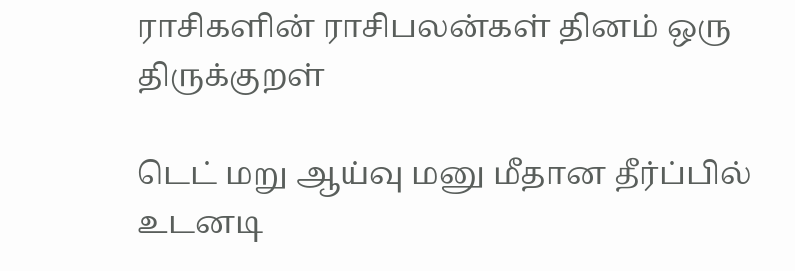ராசிகளின் ராசிபலன்கள் தினம் ஒரு திருக்குறள்

டெட் மறு ஆய்வு மனு மீதான தீர்ப்பில் உடனடி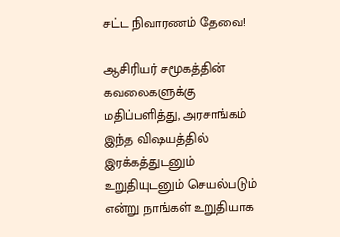சட்ட நிவாரணம் தேவை!

ஆசிரியர் சமூகத்தின் கவலைகளுக்கு மதிப்பளித்து, அரசாங்கம் இந்த விஷயத்தில் இரக்கத்துடனும் உறுதியுடனும் செயல்படும் என்று நாங்கள் உறுதியாக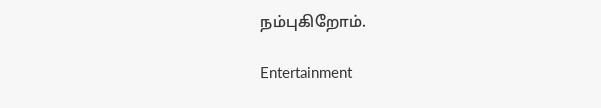நம்புகிறோம்.

Entertainment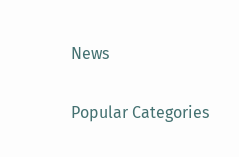News

Popular Categories